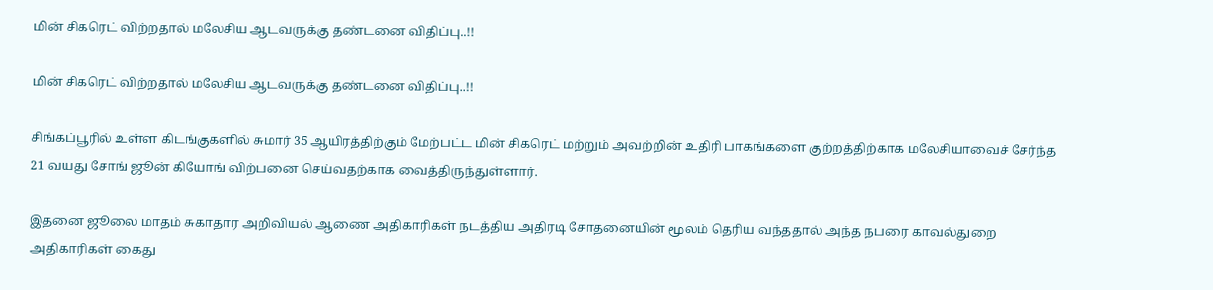மின் சிகரெட் விற்றதால் மலேசிய ஆடவருக்கு தண்டனை விதிப்பு..!!

மின் சிகரெட் விற்றதால் மலேசிய ஆடவருக்கு தண்டனை விதிப்பு..!!

சிங்கப்பூரில் உள்ள கிடங்குகளில் சுமார் 35 ஆயிரத்திற்கும் மேற்பட்ட மின் சிகரெட் மற்றும் அவற்றின் உதிரி பாகங்களை குற்றத்திற்காக மலேசியாவைச் சேர்ந்த 21 வயது சோங் ஜூன் கியோங் விற்பனை செய்வதற்காக வைத்திருந்துள்ளார்.

இதனை ஜூலை மாதம் சுகாதார அறிவியல் ஆணை அதிகாரிகள் நடத்திய அதிரடி சோதனையின் மூலம் தெரிய வந்ததால் அந்த நபரை காவல்துறை அதிகாரிகள் கைது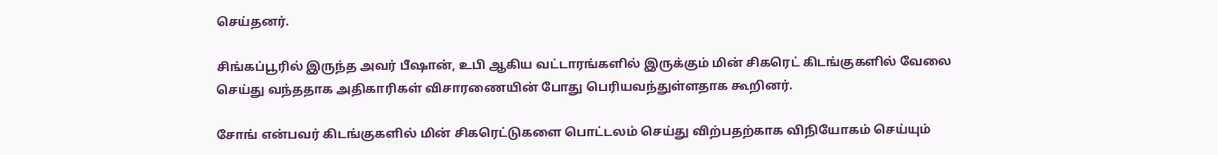செய்தனர்.

சிங்கப்பூரில் இருந்த அவர் பீஷான், உபி ஆகிய வட்டாரங்களில் இருக்கும் மின் சிகரெட் கிடங்குகளில் வேலை செய்து வந்ததாக அதிகாரிகள் விசாரணையின் போது பெரியவந்துள்ளதாக கூறினர்.

சோங் என்பவர் கிடங்குகளில் மின் சிகரெட்டுகளை பொட்டலம் செய்து விற்பதற்காக விநியோகம் செய்யும்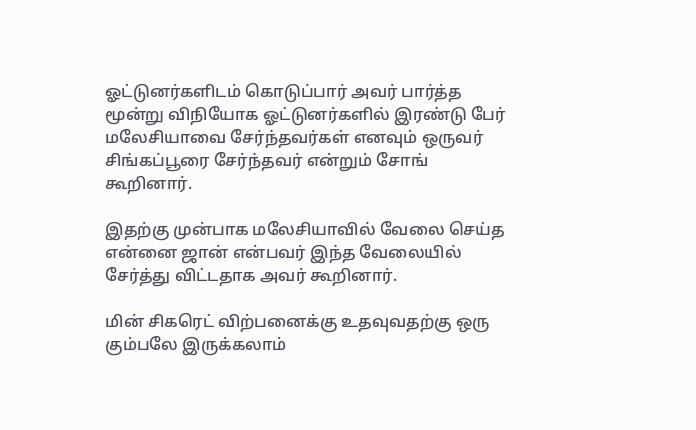ஓட்டுனர்களிடம் கொடுப்பார் அவர் பார்த்த மூன்று விநியோக ஓட்டுனர்களில் இரண்டு பேர் மலேசியாவை சேர்ந்தவர்கள் எனவும் ஒருவர் சிங்கப்பூரை சேர்ந்தவர் என்றும் சோங் கூறினார்.

இதற்கு முன்பாக மலேசியாவில் வேலை செய்த என்னை ஜான் என்பவர் இந்த வேலையில் சேர்த்து விட்டதாக அவர் கூறினார்.

மின் சிகரெட் விற்பனைக்கு உதவுவதற்கு ஒரு கும்பலே இருக்கலாம்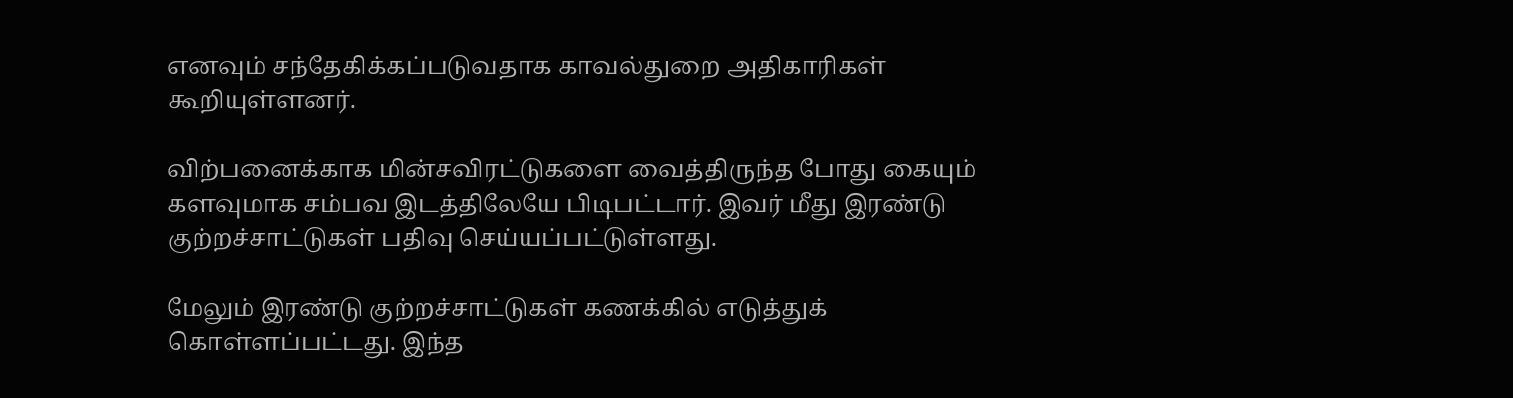எனவும் சந்தேகிக்கப்படுவதாக காவல்துறை அதிகாரிகள் கூறியுள்ளனர்.

விற்பனைக்காக மின்சவிரட்டுகளை வைத்திருந்த போது கையும் களவுமாக சம்பவ இடத்திலேயே பிடிபட்டார். இவர் மீது இரண்டு குற்றச்சாட்டுகள் பதிவு செய்யப்பட்டுள்ளது.

மேலும் இரண்டு குற்றச்சாட்டுகள் கணக்கில் எடுத்துக் கொள்ளப்பட்டது. இந்த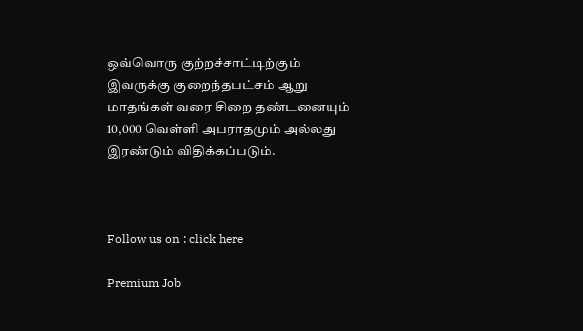ஒவ்வொரு குற்றச்சாட்டிற்கும் இவருக்கு குறைந்தபட்சம் ஆறு மாதங்கள் வரை சிறை தண்டனையும் 10,000 வெள்ளி அபராதமும் அல்லது இரண்டும் விதிக்கப்படும்.



Follow us on : click here

Premium Job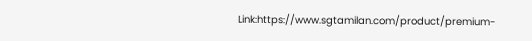Link:https://www.sgtamilan.com/product/premium-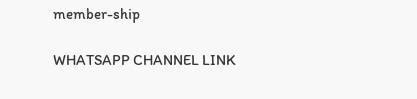member-ship

WHATSAPP CHANNEL LINK